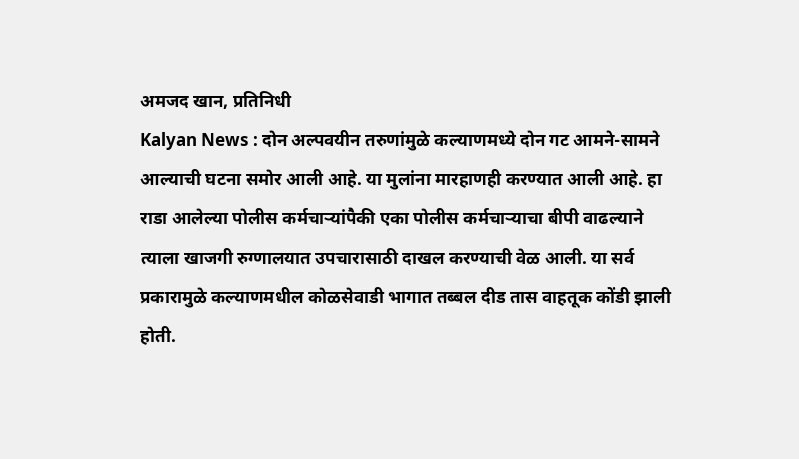अमजद खान, प्रतिनिधी
Kalyan News : दोन अल्पवयीन तरुणांमुळे कल्याणमध्ये दोन गट आमने-सामने आल्याची घटना समोर आली आहे. या मुलांना मारहाणही करण्यात आली आहे. हा राडा आलेल्या पोलीस कर्मचाऱ्यांपैकी एका पोलीस कर्मचाऱ्याचा बीपी वाढल्याने त्याला खाजगी रुग्णालयात उपचारासाठी दाखल करण्याची वेळ आली. या सर्व प्रकारामुळे कल्याणमधील कोळसेवाडी भागात तब्बल दीड तास वाहतूक कोंडी झाली होती.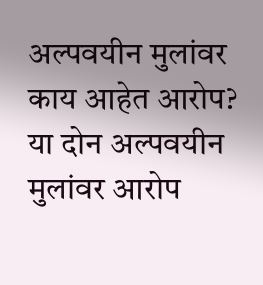अल्पवयीन मुलांवर काय आहेत आरोप?
या दोन अल्पवयीन मुलांवर आरोप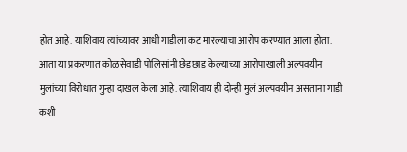होत आहे. याशिवाय त्यांच्यावर आधी गाडीला कट मारल्याचा आरोप करण्यात आला होता. आता या प्रकरणात कोळसेवाडी पोलिसांनी छेडछाड केल्याच्या आरोपाखाली अल्पवयीन मुलांच्या विरोधात गुन्हा दाखल केला आहे. त्याशिवाय ही दोन्ही मुलं अल्पवयीन असताना गाडी कशी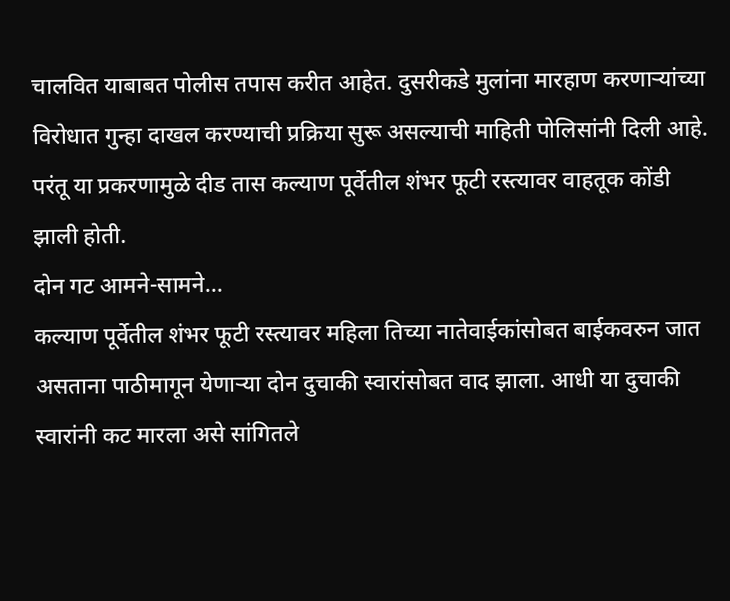चालवित याबाबत पोलीस तपास करीत आहेत. दुसरीकडे मुलांना मारहाण करणाऱ्यांच्या विरोधात गुन्हा दाखल करण्याची प्रक्रिया सुरू असल्याची माहिती पोलिसांनी दिली आहे. परंतू या प्रकरणामुळे दीड तास कल्याण पूर्वेतील शंभर फूटी रस्त्यावर वाहतूक कोंडी झाली होती.
दोन गट आमने-सामने...
कल्याण पूर्वेतील शंभर फूटी रस्त्यावर महिला तिच्या नातेवाईकांसोबत बाईकवरुन जात असताना पाठीमागून येणाऱ्या दोन दुचाकी स्वारांसोबत वाद झाला. आधी या दुचाकी स्वारांनी कट मारला असे सांगितले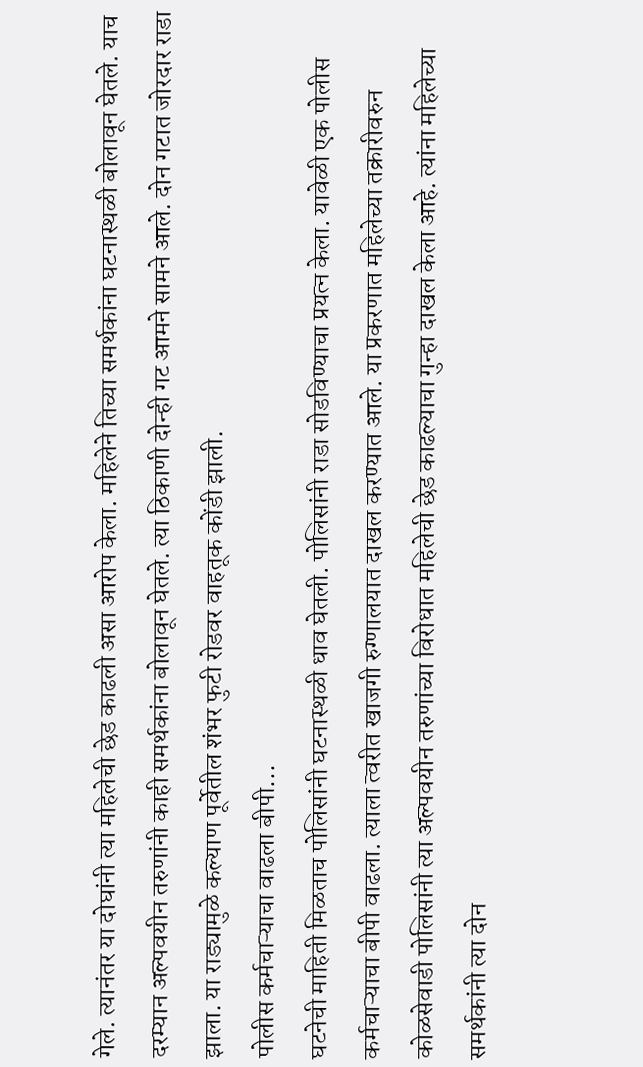गेले. त्यानंतर या दोघांनी त्या महिलेची छेड काढली असा आरोप केला. महिलेने तिच्या समर्थकांना घटनास्थळी बोलावून घेतले. याच दरम्यान अल्पवयीन तरुणांनी काही समर्थकांना बोलावून घेतले. त्या ठिकाणी दोन्ही गट आमने सामने आले. दोन गटात जोरदार राडा झाला. या राड्यामुळे कल्याण पूर्वेतील शंभर फुटी रोडवर वाहतूक कोंडी झाली.
पोलीस कर्मचाऱ्याचा वाढला बीपी...
घटनेची माहिती मिळताच पोलिसांनी घटनास्थळी धाव घेतली. पोलिसांनी राडा सोडविण्याचा प्रयत्न केला. यावेळी एक पोलीस कर्मचाऱ्याचा बीपी वाढला. त्याला त्वरीत खाजगी रुग्णालयात दाखल करण्यात आले. या प्रकरणात महिलेच्या तक्रारीवरुन कोळसेवाडी पोलिसांनी त्या अल्पवयीन तरुणांच्या विरोधात महिलेची छेड काढल्याचा गुन्हा दाखल केला आहे. त्यांना महिलेच्या समर्थकांनी त्या दोन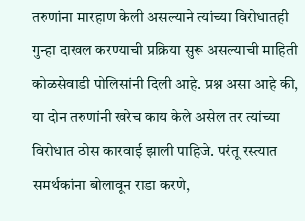तरुणांना मारहाण केली असल्याने त्यांच्या विरोधातही गुन्हा दाखल करण्याची प्रक्रिया सुरू असल्याची माहिती कोळसेवाडी पोलिसांनी दिली आहे. प्रश्न असा आहे की, या दोन तरुणांनी खरेच काय केले असेल तर त्यांच्या विरोधात ठोस कारवाई झाली पाहिजे. परंतू रस्त्यात समर्थकांना बोलावून राडा करणे,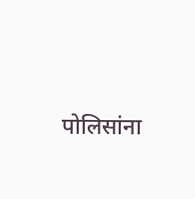पोलिसांना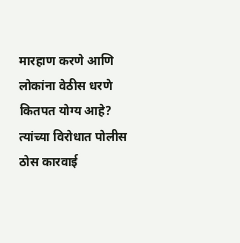मारहाण करणे आणि लोकांना वेठीस धरणे कितपत योग्य आहे? त्यांच्या विरोधात पोलीस ठोस कारवाई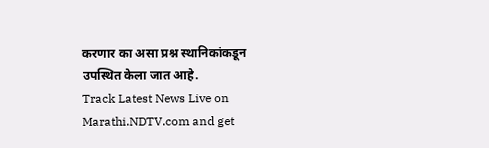करणार का असा प्रश्न स्थानिकांकडून उपस्थित केला जात आहे.
Track Latest News Live on Marathi.NDTV.com and get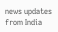news updates from India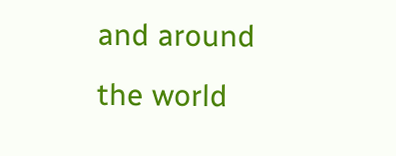and around the world